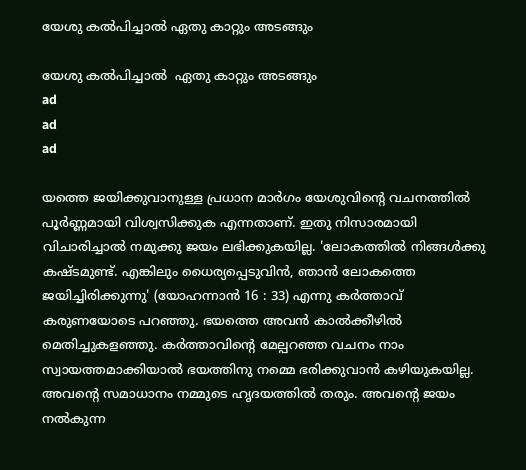യേശു കൽപിച്ചാൽ ഏതു കാറ്റും അടങ്ങും

യേശു കൽപിച്ചാൽ  ഏതു കാറ്റും അടങ്ങും
ad
ad
ad

യത്തെ ജയിക്കുവാനുള്ള പ്രധാന മാർഗം യേശുവിന്റെ വചനത്തിൽ പൂർണ്ണമായി വിശ്വസിക്കുക എന്നതാണ്. ഇതു നിസാരമായി വിചാരിച്ചാൽ നമുക്കു ജയം ലഭിക്കുകയില്ല. 'ലോകത്തിൽ നിങ്ങൾക്കു കഷ്ടമുണ്ട്. എങ്കിലും ധൈര്യപ്പെടുവിൻ, ഞാൻ ലോകത്തെ ജയിച്ചിരിക്കുന്നു' (യോഹന്നാൻ 16 : 33) എന്നു കർത്താവ് കരുണയോടെ പറഞ്ഞു. ഭയത്തെ അവൻ കാൽക്കീഴിൽ മെതിച്ചുകളഞ്ഞു. കർത്താവിന്റെ മേല്പറഞ്ഞ വചനം നാം സ്വായത്തമാക്കിയാൽ ഭയത്തിനു നമ്മെ ഭരിക്കുവാൻ കഴിയുകയില്ല. അവന്റെ സമാധാനം നമ്മുടെ ഹൃദയത്തിൽ തരും. അവന്റെ ജയം നൽകുന്ന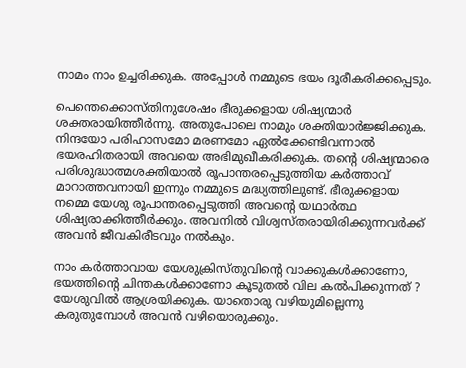നാമം നാം ഉച്ചരിക്കുക. അപ്പോൾ നമ്മുടെ ഭയം ദൂരീകരിക്കപ്പെടും.

പെന്തെക്കൊസ്തിനുശേഷം ഭീരുക്കളായ ശിഷ്യന്മാർ ശക്തരായിത്തീർന്നു. അതുപോലെ നാമും ശക്തിയാർജ്ജിക്കുക. നിന്ദയോ പരിഹാസമോ മരണമോ ഏൽക്കേണ്ടിവന്നാൽ ഭയരഹിതരായി അവയെ അഭിമുഖീകരിക്കുക. തന്റെ ശിഷ്യന്മാരെ പരിശുദ്ധാത്മശക്തിയാൽ രൂപാന്തരപ്പെടുത്തിയ കർത്താവ് മാറാത്തവനായി ഇന്നും നമ്മുടെ മദ്ധ്യത്തിലുണ്ട്. ഭീരുക്കളായ നമ്മെ യേശു രൂപാന്തരപ്പെടുത്തി അവന്റെ യഥാർത്ഥ ശിഷ്യരാക്കിത്തീർക്കും. അവനിൽ വിശ്വസ്തരായിരിക്കുന്നവർക്ക് അവൻ ജീവകിരീടവും നൽകും.

നാം കർത്താവായ യേശുക്രിസ്തുവിന്റെ വാക്കുകൾക്കാണോ, ഭയത്തിന്റെ ചിന്തകൾക്കാണോ കൂടുതൽ വില കൽപിക്കുന്നത് ? യേശുവിൽ ആശ്രയിക്കുക. യാതൊരു വഴിയുമില്ലെന്നു കരുതുമ്പോൾ അവൻ വഴിയൊരുക്കും.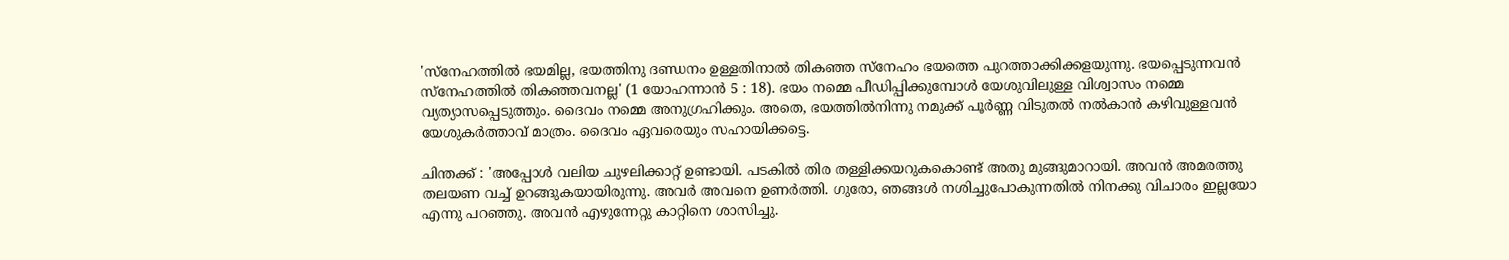'സ്നേഹത്തിൽ ഭയമില്ല, ഭയത്തിനു ദണ്ഡനം ഉള്ളതിനാൽ തികഞ്ഞ സ്നേഹം ഭയത്തെ പുറത്താക്കിക്കളയുന്നു. ഭയപ്പെടുന്നവൻ സ്നേഹത്തിൽ തികഞ്ഞവനല്ല' (1 യോഹന്നാൻ 5 : 18). ഭയം നമ്മെ പീഡിപ്പിക്കുമ്പോൾ യേശുവിലുള്ള വിശ്വാസം നമ്മെ വ്യത്യാസപ്പെടുത്തും. ദൈവം നമ്മെ അനുഗ്രഹിക്കും. അതെ, ഭയത്തിൽനിന്നു നമുക്ക്‌ പൂർണ്ണ വിടുതൽ നൽകാൻ കഴിവുള്ളവൻ യേശുകർത്താവ് മാത്രം. ദൈവം ഏവരെയും സഹായിക്കട്ടെ.

ചിന്തക്ക്‌ : 'അപ്പോൾ വലിയ ചുഴലിക്കാറ്റ് ഉണ്ടായി. പടകിൽ തിര തള്ളിക്കയറുകകൊണ്ട് അതു മുങ്ങുമാറായി. അവൻ അമരത്തു തലയണ വച്ച് ഉറങ്ങുകയായിരുന്നു. അവർ അവനെ ഉണർത്തി. ഗുരോ, ഞങ്ങൾ നശിച്ചുപോകുന്നതിൽ നിനക്കു വിചാരം ഇല്ലയോ എന്നു പറഞ്ഞു. അവൻ എഴുന്നേറ്റു കാറ്റിനെ ശാസിച്ചു.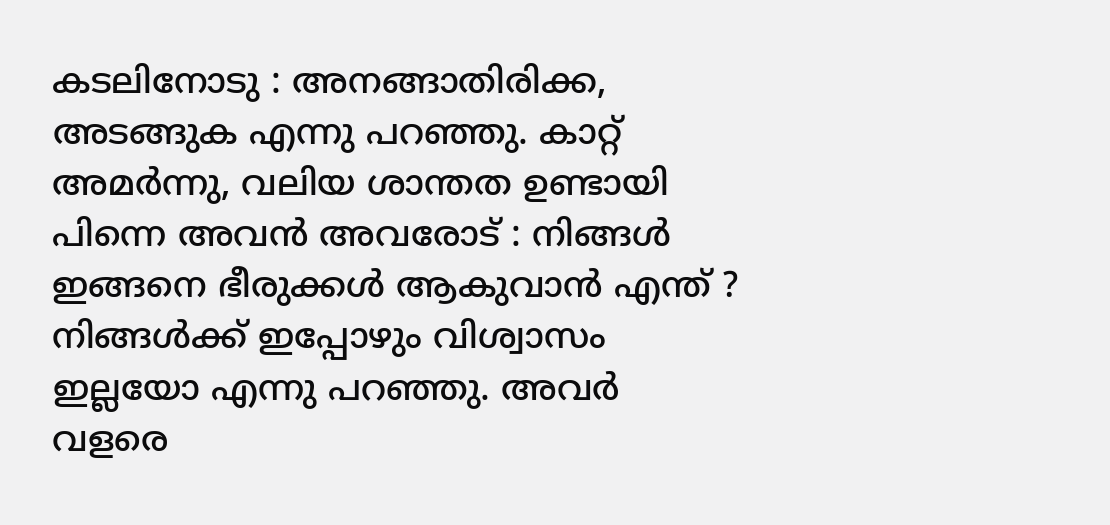കടലിനോടു : അനങ്ങാതിരിക്ക, അടങ്ങുക എന്നു പറഞ്ഞു. കാറ്റ് അമർന്നു, വലിയ ശാന്തത ഉണ്ടായി പിന്നെ അവൻ അവരോട് : നിങ്ങൾ ഇങ്ങനെ ഭീരുക്കൾ ആകുവാൻ എന്ത് ? നിങ്ങൾക്ക് ഇപ്പോഴും വിശ്വാസം ഇല്ലയോ എന്നു പറഞ്ഞു. അവർ വളരെ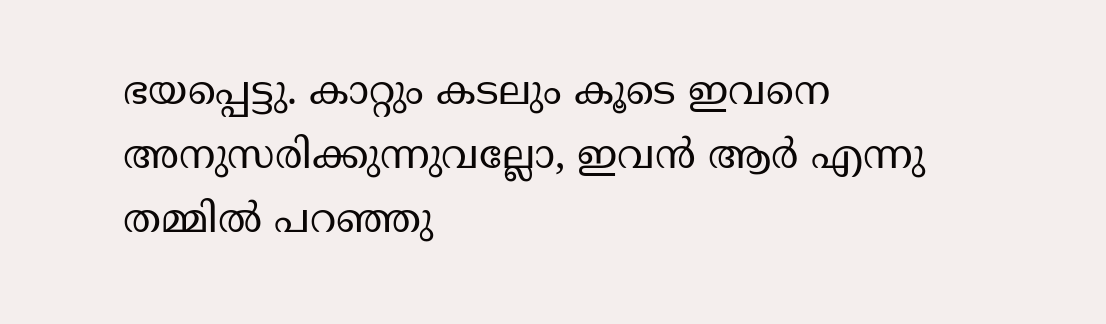ഭയപ്പെട്ടു. കാറ്റും കടലും കൂടെ ഇവനെ അനുസരിക്കുന്നുവല്ലോ, ഇവൻ ആർ എന്നു തമ്മിൽ പറഞ്ഞു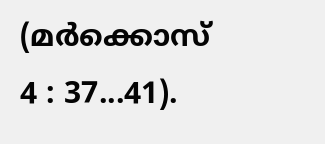(മർക്കൊസ് 4 : 37...41).